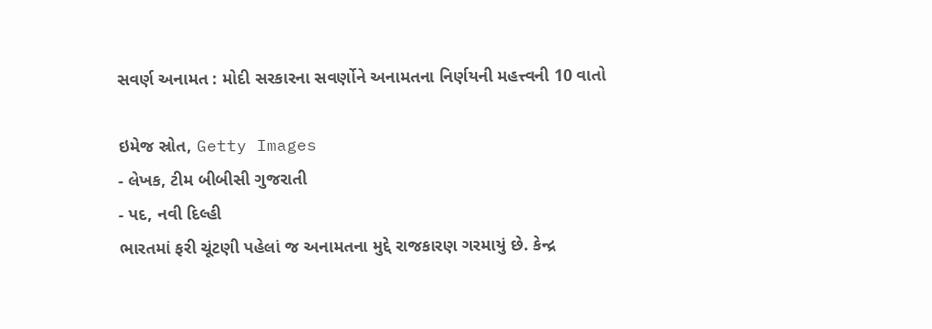સવર્ણ અનામત : મોદી સરકારના સવર્ણોને અનામતના નિર્ણયની મહત્ત્વની 10 વાતો

ઇમેજ સ્રોત, Getty Images
- લેખક, ટીમ બીબીસી ગુજરાતી
- પદ, નવી દિલ્હી
ભારતમાં ફરી ચૂંટણી પહેલાં જ અનામતના મુદ્દે રાજકારણ ગરમાયું છે. કેન્દ્ર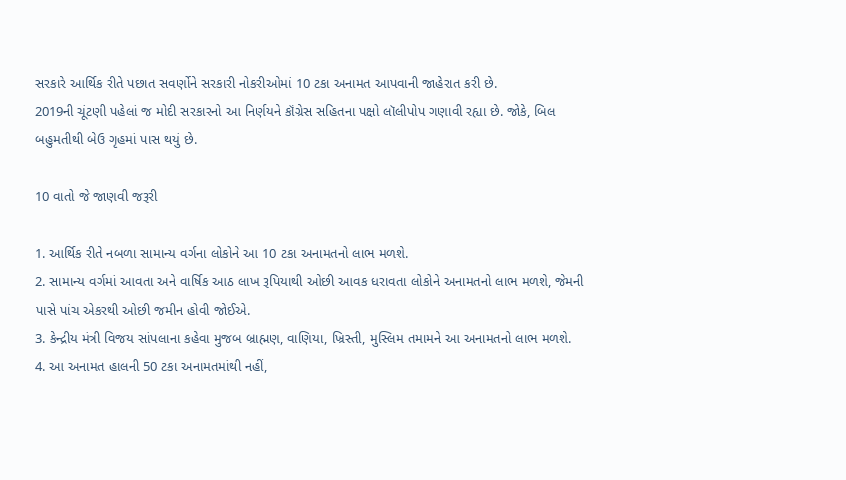સરકારે આર્થિક રીતે પછાત સવર્ણોને સરકારી નોકરીઓમાં 10 ટકા અનામત આપવાની જાહેરાત કરી છે.
2019ની ચૂંટણી પહેલાં જ મોદી સરકારનો આ નિર્ણયને કૉંગ્રેસ સહિતના પક્ષો લૉલીપોપ ગણાવી રહ્યા છે. જોકે, બિલ બહુમતીથી બેઉ ગૃહમાં પાસ થયું છે.

10 વાતો જે જાણવી જરૂરી

1. આર્થિક રીતે નબળા સામાન્ય વર્ગના લોકોને આ 10 ટકા અનામતનો લાભ મળશે.
2. સામાન્ય વર્ગમાં આવતા અને વાર્ષિક આઠ લાખ રૂપિયાથી ઓછી આવક ધરાવતા લોકોને અનામતનો લાભ મળશે, જેમની પાસે પાંચ એકરથી ઓછી જમીન હોવી જોઈએ.
3. કેન્દ્રીય મંત્રી વિજય સાંપલાના કહેવા મુજબ બ્રાહ્મણ, વાણિયા, ખ્રિસ્તી, મુસ્લિમ તમામને આ અનામતનો લાભ મળશે.
4. આ અનામત હાલની 50 ટકા અનામતમાંથી નહીં,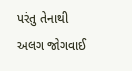પરંતુ તેનાથી અલગ જોગવાઈ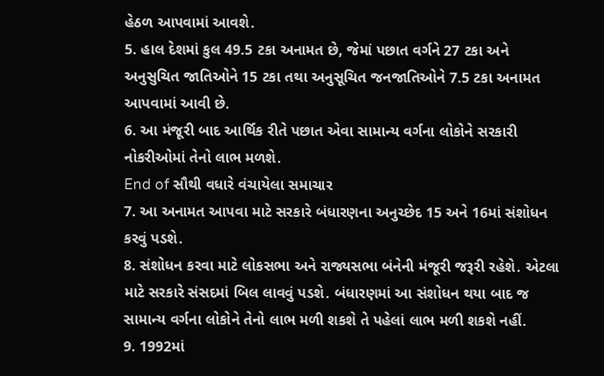હેઠળ આપવામાં આવશે.
5. હાલ દેશમાં કુલ 49.5 ટકા અનામત છે, જેમાં પછાત વર્ગને 27 ટકા અને અનુસુચિત જાતિઓને 15 ટકા તથા અનુસૂચિત જનજાતિઓને 7.5 ટકા અનામત આપવામાં આવી છે.
6. આ મંજૂરી બાદ આર્થિક રીતે પછાત એવા સામાન્ય વર્ગના લોકોને સરકારી નોકરીઓમાં તેનો લાભ મળશે.
End of સૌથી વધારે વંચાયેલા સમાચાર
7. આ અનામત આપવા માટે સરકારે બંધારણના અનુચ્છેદ 15 અને 16માં સંશોધન કરવું પડશે.
8. સંશોધન કરવા માટે લોકસભા અને રાજ્યસભા બંનેની મંજૂરી જરૂરી રહેશે. એટલા માટે સરકારે સંસદમાં બિલ લાવવું પડશે. બંધારણમાં આ સંશોધન થયા બાદ જ સામાન્ય વર્ગના લોકોને તેનો લાભ મળી શકશે તે પહેલાં લાભ મળી શકશે નહીં.
9. 1992માં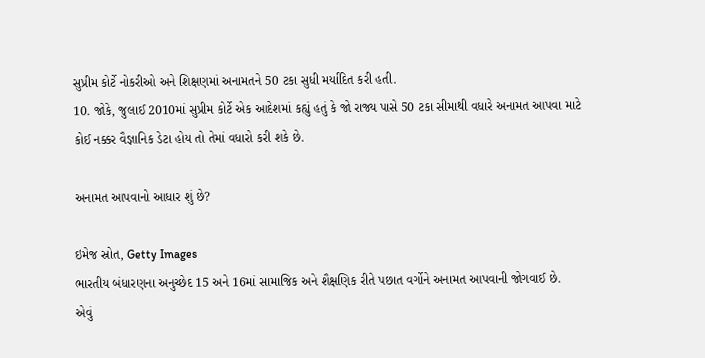સુપ્રીમ કોર્ટે નોકરીઓ અને શિક્ષણમાં અનામતને 50 ટકા સુધી મર્યાદિત કરી હતી.
10. જોકે, જુલાઈ 2010માં સુપ્રીમ કોર્ટે એક આદેશમાં કહ્યું હતું કે જો રાજ્ય પાસે 50 ટકા સીમાથી વધારે અનામત આપવા માટે કોઈ નક્કર વૈજ્ઞાનિક ડેટા હોય તો તેમાં વધારો કરી શકે છે.

અનામત આપવાનો આધાર શું છે?

ઇમેજ સ્રોત, Getty Images
ભારતીય બંધારણના અનુચ્છેદ 15 અને 16માં સામાજિક અને શૈક્ષણિક રીતે પછાત વર્ગોને અનામત આપવાની જોગવાઈ છે.
એવું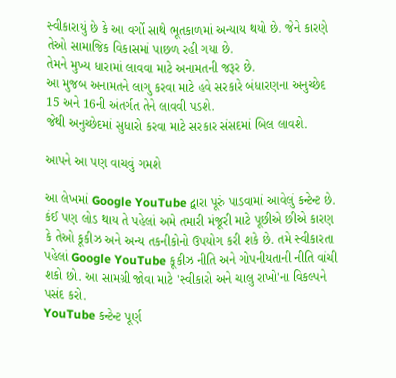સ્વીકારાયું છે કે આ વર્ગો સાથે ભૂતકાળમાં અન્યાય થયો છે. જેને કારણે તેઓ સામાજિક વિકાસમાં પાછળ રહી ગયા છે.
તેમને મુખ્ય ધારામાં લાવવા માટે અનામતની જરૂર છે.
આ મુજબ અનામતને લાગુ કરવા માટે હવે સરકારે બંધારણના અનુચ્છેદ 15 અને 16ની અંતર્ગત તેને લાવવી પડશે.
જેથી અનુચ્છેદમાં સુધારો કરવા માટે સરકાર સંસદમાં બિલ લાવશે.

આપને આ પણ વાચવું ગમશે

આ લેખમાં Google YouTube દ્વારા પૂરું પાડવામાં આવેલું કન્ટેન્ટ છે. કંઈ પણ લોડ થાય તે પહેલાં અમે તમારી મંજૂરી માટે પૂછીએ છીએ કારણ કે તેઓ કૂકીઝ અને અન્ય તકનીકોનો ઉપયોગ કરી શકે છે. તમે સ્વીકારતા પહેલાં Google YouTube કૂકીઝ નીતિ અને ગોપનીયતાની નીતિ વાંચી શકો છો. આ સામગ્રી જોવા માટે 'સ્વીકારો અને ચાલુ રાખો'ના વિકલ્પને પસંદ કરો.
YouTube કન્ટેન્ટ પૂર્ણ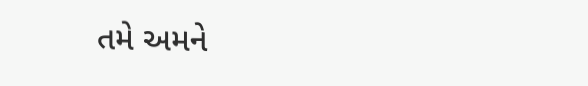તમે અમને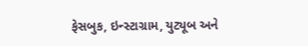ફેસબુક, ઇન્સ્ટાગ્રામ, યુટ્યૂબ અને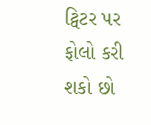ટ્વિટર પર ફોલો કરી શકો છો